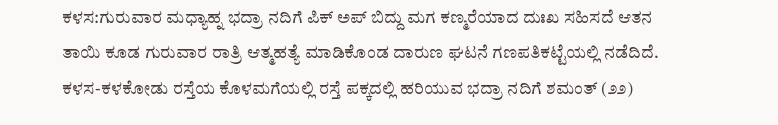ಕಳಸ:ಗುರುವಾರ ಮಧ್ಯಾಹ್ನ ಭದ್ರಾ ನದಿಗೆ ಪಿಕ್ ಅಪ್ ಬಿದ್ದು ಮಗ ಕಣ್ಮರೆಯಾದ ದುಃಖ ಸಹಿಸದೆ ಆತನ ತಾಯಿ ಕೂಡ ಗುರುವಾರ ರಾತ್ರಿ ಆತ್ಮಹತ್ಯೆ ಮಾಡಿಕೊಂಡ ದಾರುಣ ಘಟನೆ ಗಣಪತಿಕಟ್ಟೆಯಲ್ಲಿ ನಡೆದಿದೆ.
ಕಳಸ-ಕಳಕೋಡು ರಸ್ತೆಯ ಕೊಳಮಗೆಯಲ್ಲಿ ರಸ್ತೆ ಪಕ್ಕದಲ್ಲಿ ಹರಿಯುವ ಭದ್ರಾ ನದಿಗೆ ಶಮಂತ್ (೨೨)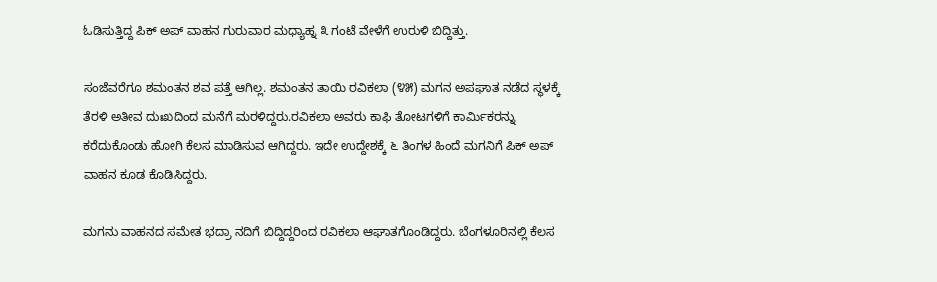ಓಡಿಸುತ್ತಿದ್ದ ಪಿಕ್ ಅಪ್ ವಾಹನ ಗುರುವಾರ ಮಧ್ಯಾಹ್ನ ೩ ಗಂಟೆ ವೇಳೆಗೆ ಉರುಳಿ ಬಿದ್ದಿತ್ತು.

ಸಂಜೆವರೆಗೂ ಶಮಂತನ ಶವ ಪತ್ತೆ ಆಗಿಲ್ಲ. ಶಮಂತನ ತಾಯಿ ರವಿಕಲಾ (೪೫) ಮಗನ ಅಪಘಾತ ನಡೆದ ಸ್ಥಳಕ್ಕೆ ತೆರಳಿ ಅತೀವ ದುಃಖದಿಂದ ಮನೆಗೆ ಮರಳಿದ್ದರು.ರವಿಕಲಾ ಅವರು ಕಾಫಿ ತೋಟಗಳಿಗೆ ಕಾರ್ಮಿಕರನ್ನು ಕರೆದುಕೊಂಡು ಹೋಗಿ ಕೆಲಸ ಮಾಡಿಸುವ ಆಗಿದ್ದರು. ಇದೇ ಉದ್ದೇಶಕ್ಕೆ ೬ ತಿಂಗಳ ಹಿಂದೆ ಮಗನಿಗೆ ಪಿಕ್ ಅಪ್ ವಾಹನ ಕೂಡ ಕೊಡಿಸಿದ್ದರು.

ಮಗನು ವಾಹನದ ಸಮೇತ ಭದ್ರಾ ನದಿಗೆ ಬಿದ್ದಿದ್ದರಿಂದ ರವಿಕಲಾ ಆಘಾತಗೊಂಡಿದ್ದರು. ಬೆಂಗಳೂರಿನಲ್ಲಿ ಕೆಲಸ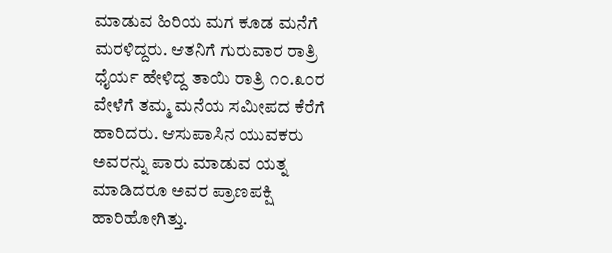ಮಾಡುವ ಹಿರಿಯ ಮಗ ಕೂಡ ಮನೆಗೆ ಮರಳಿದ್ದರು. ಆತನಿಗೆ ಗುರುವಾರ ರಾತ್ರಿ ಧೈರ್ಯ ಹೇಳಿದ್ದ ತಾಯಿ ರಾತ್ರಿ ೧೦.೩೦ರ ವೇಳೆಗೆ ತಮ್ಮ ಮನೆಯ ಸಮೀಪದ ಕೆರೆಗೆ ಹಾರಿದರು. ಆಸುಪಾಸಿನ ಯುವಕರು ಅವರನ್ನು ಪಾರು ಮಾಡುವ ಯತ್ನ ಮಾಡಿದರೂ ಅವರ ಪ್ರಾಣಪಕ್ಷಿ ಹಾರಿಹೋಗಿತ್ತು.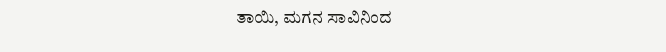ತಾಯಿ, ಮಗನ ಸಾವಿನಿಂದ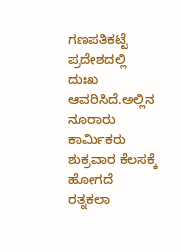ಗಣಪತಿಕಟ್ಟೆ ಪ್ರದೇಶದಲ್ಲಿ ದುಃಖ ಆವರಿಸಿದೆ.ಅಲ್ಲಿನ ನೂರಾರು ಕಾರ್ಮಿಕರು ಶುಕ್ರವಾರ ಕೆಲಸಕ್ಕೆ ಹೋಗದೆ ರತ್ನಕಲಾ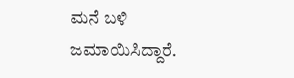ಮನೆ ಬಳಿ ಜಮಾಯಿಸಿದ್ದಾರೆ.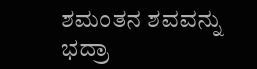ಶಮಂತನ ಶವವನ್ನು ಭದ್ರಾ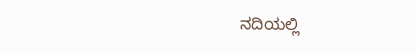ನದಿಯಲ್ಲಿ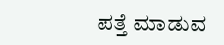ಪತ್ತೆ ಮಾಡುವ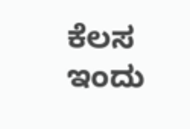ಕೆಲಸ ಇಂದು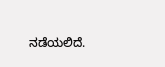ನಡೆಯಲಿದೆ.